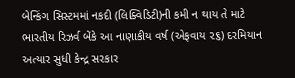બેન્કિંગ સિસ્ટમમાં નકદી (લિક્વિડિટી)ની કમી ન થાય તે માટે ભારતીય રિઝર્વ બેંકે આ નાણાકીય વર્ષ (એફવાય ૨૬) દરમિયાન અત્યાર સુધી કેન્દ્ર સરકાર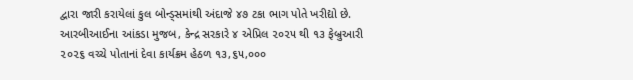દ્વારા જારી કરાયેલાં કુલ બોન્ડ્સમાંથી અંદાજે ૪૭ ટકા ભાગ પોતે ખરીદ્યો છે. આરબીઆઈના આંકડા મુજબ, કેન્દ્ર સરકારે ૪ એપ્રિલ ૨૦૨૫ થી ૧૩ ફેબ્રુઆરી ૨૦૨૬ વચ્ચે પોતાનાં દેવા કાર્યક્રમ હેઠળ ૧૩,૬૫,૦૦૦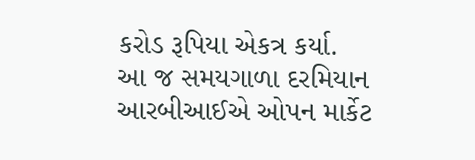કરોડ રૂપિયા એકત્ર કર્યા.
આ જ સમયગાળા દરમિયાન આરબીઆઈએ ઓપન માર્કેટ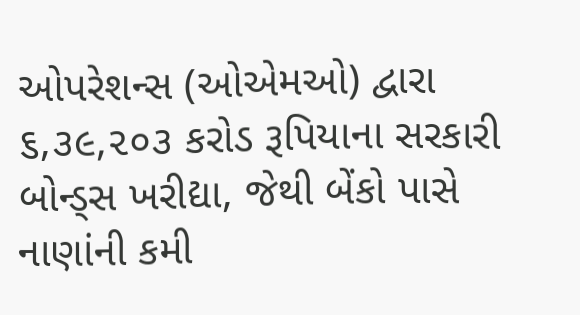ઓપરેશન્સ (ઓએમઓ) દ્વારા ૬,૩૯,૨૦૩ કરોડ રૂપિયાના સરકારી બોન્ડ્સ ખરીદ્યા, જેથી બેંકો પાસે નાણાંની કમી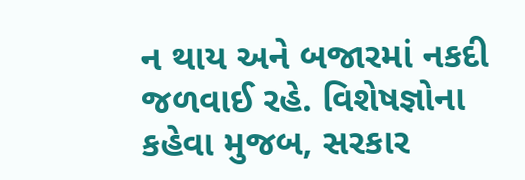ન થાય અને બજારમાં નકદી જળવાઈ રહે. વિશેષજ્ઞોના કહેવા મુજબ, સરકાર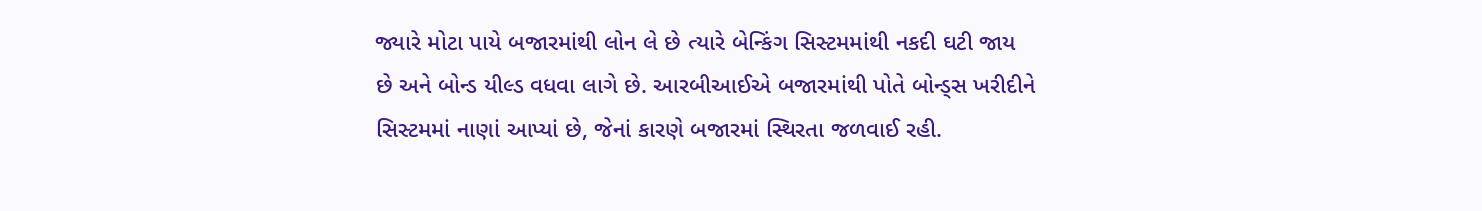જ્યારે મોટા પાયે બજારમાંથી લોન લે છે ત્યારે બેન્કિંગ સિસ્ટમમાંથી નકદી ઘટી જાય છે અને બોન્ડ યીલ્ડ વધવા લાગે છે. આરબીઆઈએ બજારમાંથી પોતે બોન્ડ્સ ખરીદીને સિસ્ટમમાં નાણાં આપ્યાં છે, જેનાં કારણે બજારમાં સ્થિરતા જળવાઈ રહી.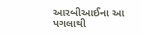આરબીઆઈના આ પગલાથી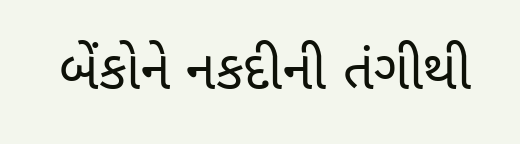બેંકોને નકદીની તંગીથી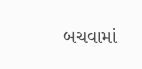બચવામાં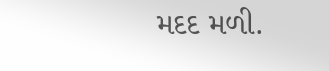મદદ મળી.